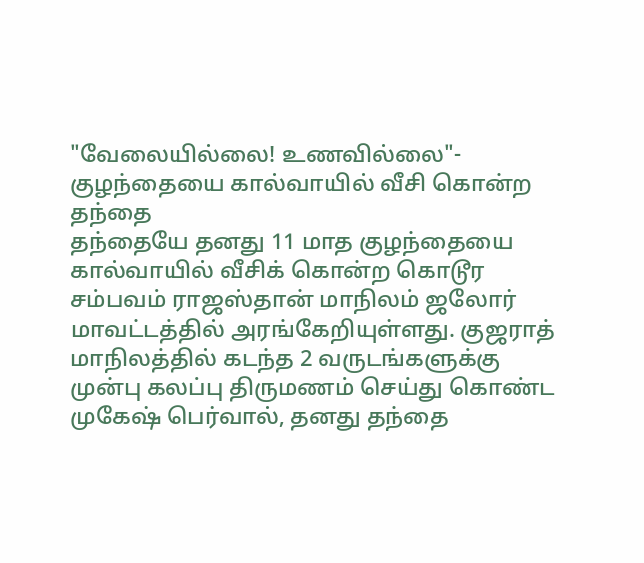"வேலையில்லை! உணவில்லை"- குழந்தையை கால்வாயில் வீசி கொன்ற தந்தை
தந்தையே தனது 11 மாத குழந்தையை கால்வாயில் வீசிக் கொன்ற கொடூர சம்பவம் ராஜஸ்தான் மாநிலம் ஜலோர் மாவட்டத்தில் அரங்கேறியுள்ளது. குஜராத் மாநிலத்தில் கடந்த 2 வருடங்களுக்கு முன்பு கலப்பு திருமணம் செய்து கொண்ட முகேஷ் பெர்வால், தனது தந்தை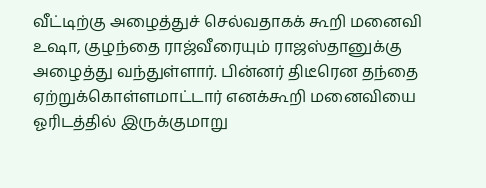வீட்டிற்கு அழைத்துச் செல்வதாகக் கூறி மனைவி உஷா, குழந்தை ராஜ்வீரையும் ராஜஸ்தானுக்கு அழைத்து வந்துள்ளார். பின்னர் திடீரென தந்தை ஏற்றுக்கொள்ளமாட்டார் எனக்கூறி மனைவியை ஓரிடத்தில் இருக்குமாறு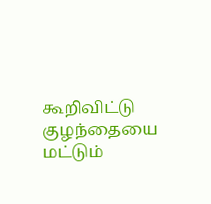கூறிவிட்டு குழந்தையை மட்டும்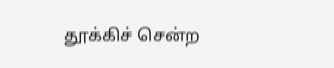தூக்கிச் சென்ற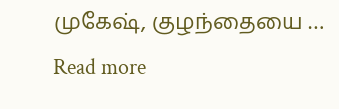முகேஷ், குழந்தையை … Read more